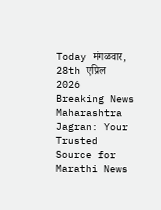Today मंगळवार, 28th एप्रिल 2026
Breaking News
Maharashtra Jagran: Your Trusted Source for Marathi News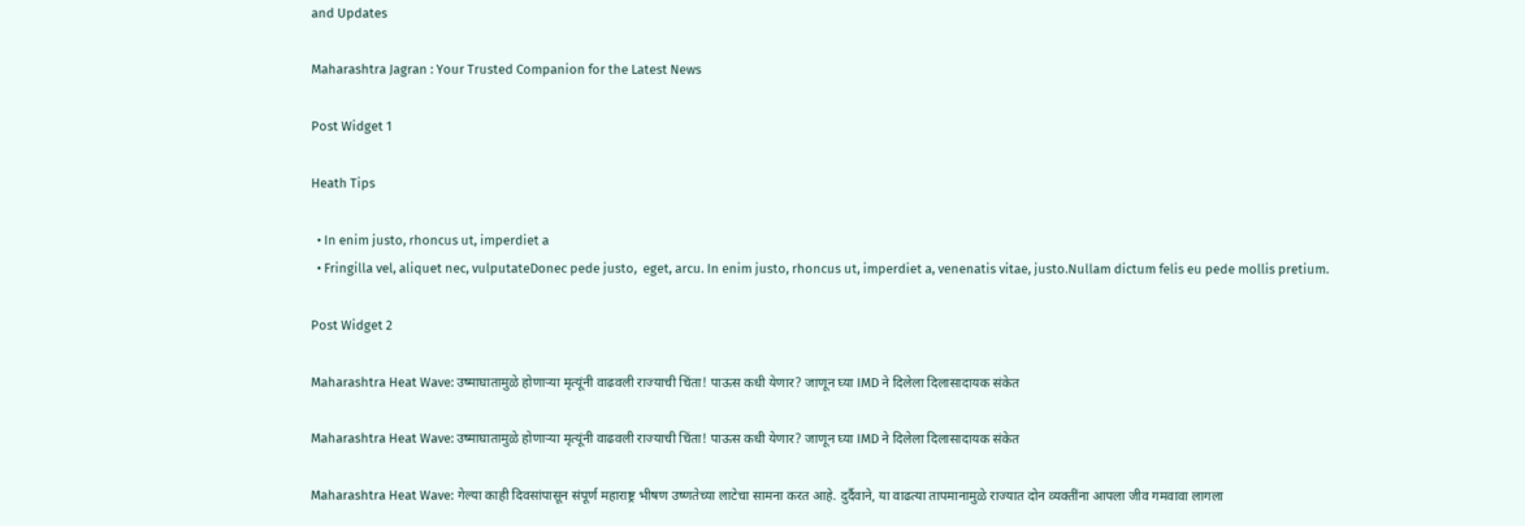and Updates

Maharashtra Jagran : Your Trusted Companion for the Latest News

Post Widget 1

Heath Tips

  • In enim justo, rhoncus ut, imperdiet a
  • Fringilla vel, aliquet nec, vulputateDonec pede justo,  eget, arcu. In enim justo, rhoncus ut, imperdiet a, venenatis vitae, justo.Nullam dictum felis eu pede mollis pretium.

Post Widget 2

Maharashtra Heat Wave: उष्माघातामुळे होणाऱ्या मृत्यूंनी वाढवली राज्याची चिंता! पाऊस कधी येणार? जाणून घ्या IMD ने दिलेला दिलासादायक संकेत

Maharashtra Heat Wave: उष्माघातामुळे होणाऱ्या मृत्यूंनी वाढवली राज्याची चिंता! पाऊस कधी येणार? जाणून घ्या IMD ने दिलेला दिलासादायक संकेत

Maharashtra Heat Wave: गेल्या काही दिवसांपासून संपूर्ण महाराष्ट्र भीषण उष्णतेच्या लाटेचा सामना करत आहे. दुर्दैवाने, या वाढत्या तापमानामुळे राज्यात दोन व्यक्तींना आपला जीव गमवावा लागला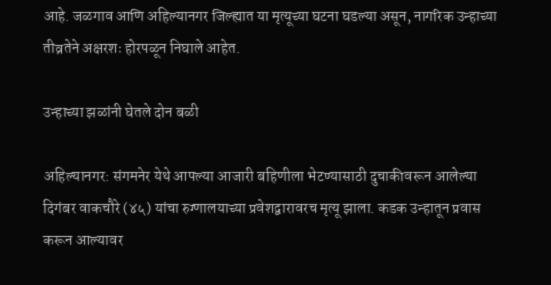आहे. जळगाव आणि अहिल्यानगर जिल्ह्यात या मृत्यूच्या घटना घडल्या असून, नागरिक उन्हाच्या तीव्रतेने अक्षरशः होरपळून निघाले आहेत.

उन्हाच्या झळांनी घेतले दोन बळी

अहिल्यानगर: संगमनेर येथे आपल्या आजारी बहिणीला भेटण्यासाठी दुचाकीवरून आलेल्या दिगंबर वाकचौरे (४५) यांचा रुग्णालयाच्या प्रवेशद्वारावरच मृत्यू झाला. कडक उन्हातून प्रवास करून आल्यावर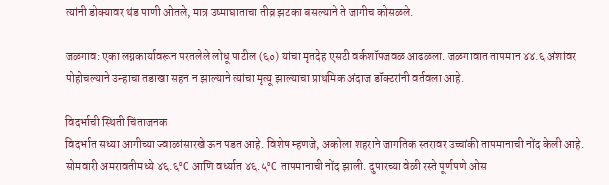त्यांनी डोक्यावर थंड पाणी ओतले, मात्र उष्माघाताचा तीव्र झटका बसल्याने ते जागीच कोसळले.

जळगाव: एका लग्नकार्यावरून परतलेले लोधू पाटील (६०) यांचा मृतदेह एसटी वर्कशॉपजवळ आढळला. जळगावात तापमान ४४.६ अंशांवर पोहोचल्याने उन्हाचा तडाखा सहन न झाल्याने त्यांचा मृत्यू झाल्याचा प्राथमिक अंदाज डॉक्टरांनी वर्तवला आहे.

विदर्भाची स्थिती चिंताजनक
विदर्भात सध्या आगीच्या ज्वाळांसारखे ऊन पडत आहे. विशेष म्हणजे, अकोला शहराने जागतिक स्तरावर उच्चांकी तापमानाची नोंद केली आहे. सोमवारी अमरावतीमध्ये ४६.६°C आणि वर्ध्यात ४६.५°C तापमानाची नोंद झाली. दुपारच्या वेळी रस्ते पूर्णपणे ओस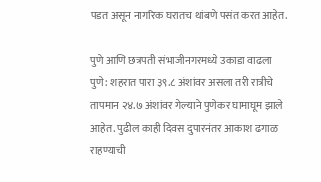पडत असून नागरिक घरातच थांबणे पसंत करत आहेत.

पुणे आणि छत्रपती संभाजीनगरमध्ये उकाडा वाढला
पुणे: शहरात पारा ३९.८ अंशांवर असला तरी रात्रीचे तापमान २४.७ अंशांवर गेल्याने पुणेकर घामाघूम झाले आहेत. पुढील काही दिवस दुपारनंतर आकाश ढगाळ राहण्याची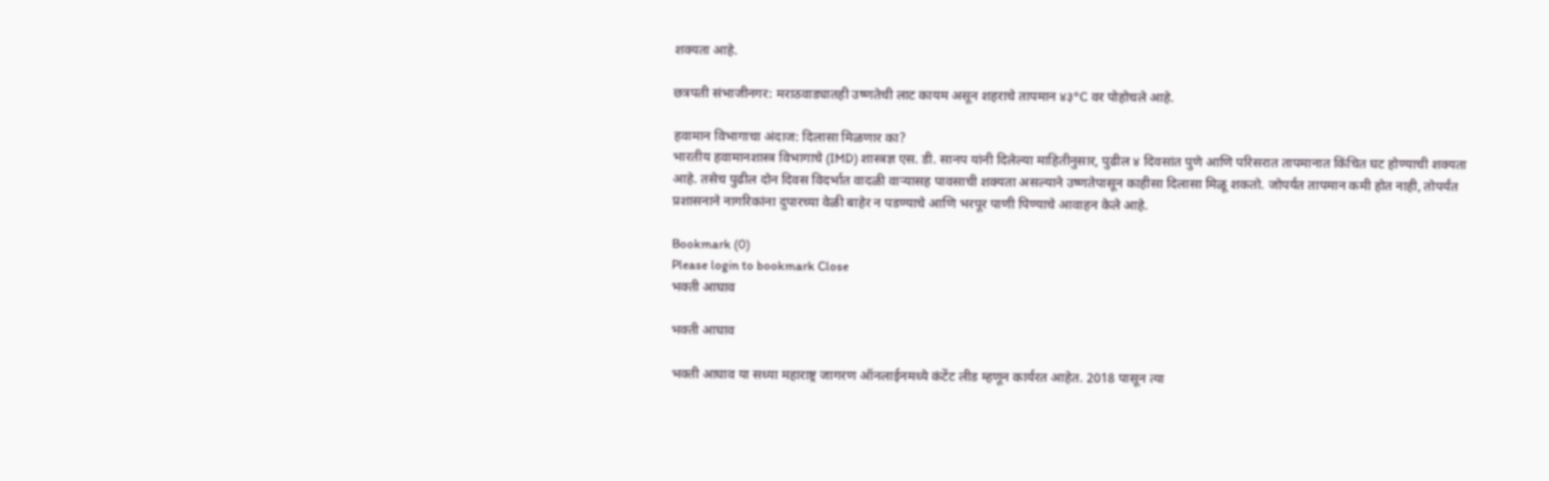शक्यता आहे.

छत्रपती संभाजीनगर: मराठवाड्यातही उष्णतेची लाट कायम असून शहराचे तापमान ४३°C वर पोहोचले आहे.

हवामान विभागाचा अंदाज: दिलासा मिळणार का?
भारतीय हवामानशास्त्र विभागाचे (IMD) शास्त्रज्ञ एस. डी. सानप यांनी दिलेल्या माहितीनुसार, पुढील ४ दिवसांत पुणे आणि परिसरात तापमानात किंचित घट होण्याची शक्यता आहे. तसेच पुढील दोन दिवस विदर्भात वादळी वाऱ्यासह पावसाची शक्यता असल्याने उष्णतेपासून काहीसा दिलासा मिळू शकतो. जोपर्यंत तापमान कमी होत नाही, तोपर्यंत प्रशासनाने नागरिकांना दुपारच्या वेळी बाहेर न पडण्याचे आणि भरपूर पाणी पिण्याचे आवाहन केले आहे.

Bookmark (0)
Please login to bookmark Close
भक्ती आघाव

भक्ती आघाव

भक्ती आघाव या सध्या महाराष्ट्र जागरण ऑनलाईनमध्ये कंटेंट लीड म्हणून कार्यरत आहेत. 2018 पासून त्या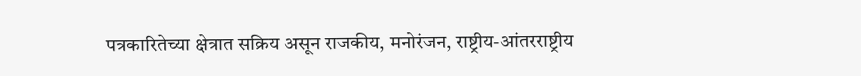पत्रकारितेच्या क्षेत्रात सक्रिय असून राजकीय, मनोरंजन, राष्ट्रीय-आंतरराष्ट्रीय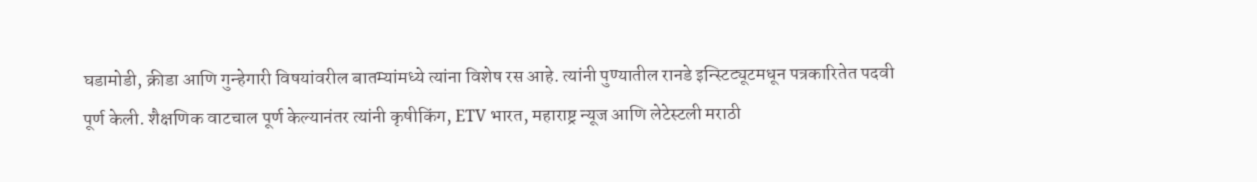घडामोडी, क्रीडा आणि गुन्हेगारी विषयांवरील बातम्यांमध्ये त्यांना विशेष रस आहे. त्यांनी पुण्यातील रानडे इन्स्टिट्यूटमधून पत्रकारितेत पदवी पूर्ण केली. शैक्षणिक वाटचाल पूर्ण केल्यानंतर त्यांनी कृषीकिंग, ETV भारत, महाराष्ट्र न्यूज आणि लेटेस्टली मराठी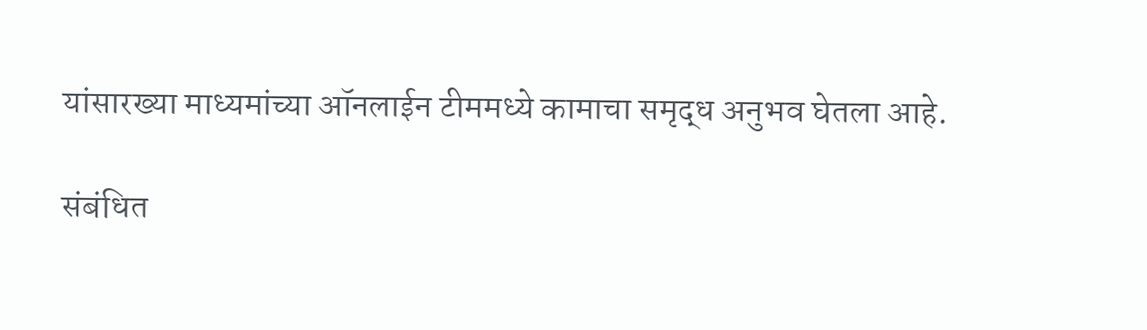यांसारख्या माध्यमांच्या ऑनलाईन टीममध्ये कामाचा समृद्ध अनुभव घेतला आहे.

संबंधित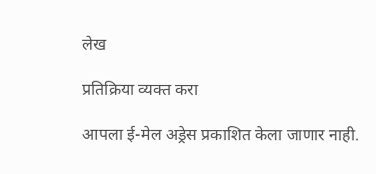लेख

प्रतिक्रिया व्यक्त करा

आपला ई-मेल अड्रेस प्रकाशित केला जाणार नाही.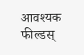आवश्यक फील्डस्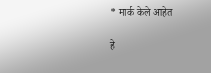* मार्क केले आहेत

हे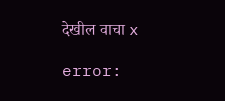देखील वाचा x

error: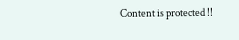Content is protected !!